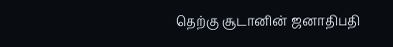தெற்கு சூடானின் ஜனாதிபதி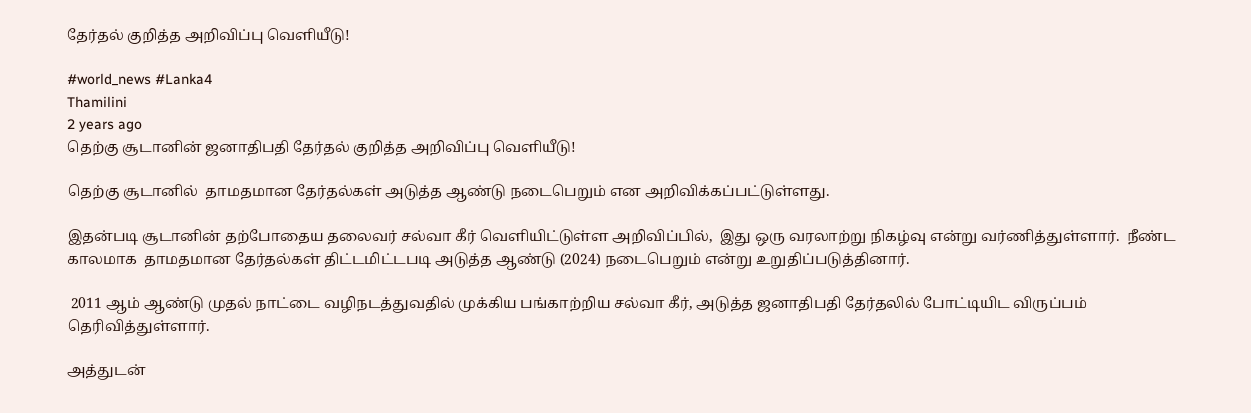தேர்தல் குறித்த அறிவிப்பு வெளியீடு!

#world_news #Lanka4
Thamilini
2 years ago
தெற்கு சூடானின் ஜனாதிபதி தேர்தல் குறித்த அறிவிப்பு வெளியீடு!

தெற்கு சூடானில்  தாமதமான தேர்தல்கள் அடுத்த ஆண்டு நடைபெறும் என அறிவிக்கப்பட்டுள்ளது.

இதன்படி சூடானின் தற்போதைய தலைவர் சல்வா கீர் வெளியிட்டுள்ள அறிவிப்பில்,  இது ஒரு வரலாற்று நிகழ்வு என்று வர்ணித்துள்ளார்.  நீண்ட காலமாக  தாமதமான தேர்தல்கள் திட்டமிட்டபடி அடுத்த ஆண்டு (2024) நடைபெறும் என்று உறுதிப்படுத்தினார்.

 2011 ஆம் ஆண்டு முதல் நாட்டை வழிநடத்துவதில் முக்கிய பங்காற்றிய சல்வா கீர், அடுத்த ஜனாதிபதி தேர்தலில் போட்டியிட விருப்பம் தெரிவித்துள்ளார்.

அத்துடன்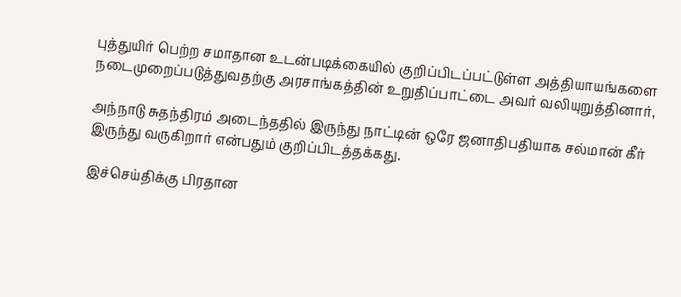புத்துயிர் பெற்ற சமாதான உடன்படிக்கையில் குறிப்பிடப்பட்டுள்ள அத்தியாயங்களை நடைமுறைப்படுத்துவதற்கு அரசாங்கத்தின் உறுதிப்பாட்டை அவர் வலியுறுத்தினார்,

அந்நாடு சுதந்திரம் அடைந்ததில் இருந்து நாட்டின் ஒரே ஜனாதிபதியாக சல்மான் கீர் இருந்து வருகிறார் என்பதும் குறிப்பிடத்தக்கது.

இச்செய்திக்கு பிரதான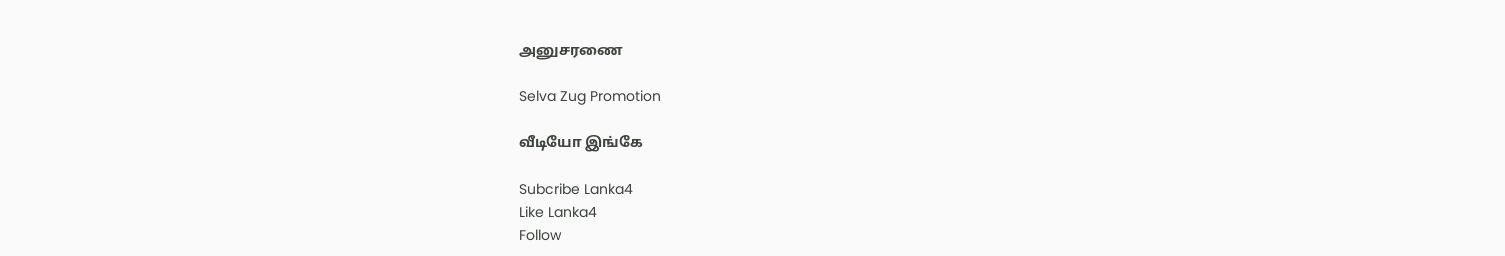அனுசரணை

Selva Zug Promotion

வீடியோ இங்கே

Subcribe Lanka4
Like Lanka4
Follow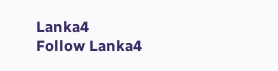Lanka4
Follow Lanka4